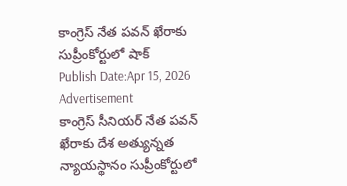కాంగ్రెస్ నేత పవన్ ఖేరాకు సుప్రీంకోర్టులో షాక్
Publish Date:Apr 15, 2026
Advertisement
కాంగ్రెస్ సీనియర్ నేత పవన్ ఖేరాకు దేశ అత్యున్నత న్యాయస్థానం సుప్రీంకోర్టులో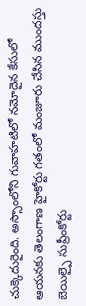చుక్కెదురైంది. అస్సాంలోని గువాహటిలో నమోదైన కేసులో ఆయనకు తెలంగాణ హైకోర్టు గతంలో మంజూరు చేసిన ముందస్తు బెయిల్పై సుప్రీంకోర్టు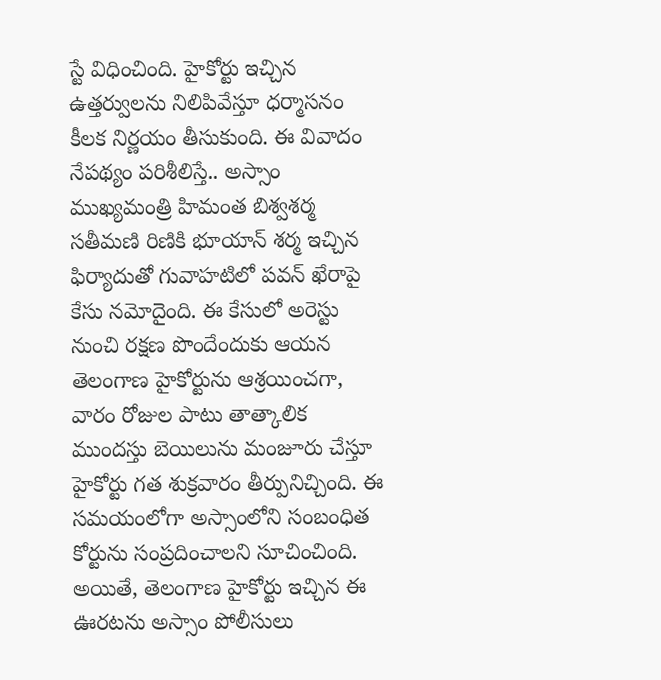స్టే విధించింది. హైకోర్టు ఇచ్చిన ఉత్తర్వులను నిలిపివేస్తూ ధర్మాసనం కీలక నిర్ణయం తీసుకుంది. ఈ వివాదం నేపథ్యం పరిశీలిస్తే.. అస్సాం ముఖ్యమంత్రి హిమంత బిశ్వశర్మ సతీమణి రిణికి భూయాన్ శర్మ ఇచ్చిన ఫిర్యాదుతో గువాహటిలో పవన్ ఖేరాపై కేసు నమోదైంది. ఈ కేసులో అరెస్టు నుంచి రక్షణ పొందేందుకు ఆయన తెలంగాణ హైకోర్టును ఆశ్రయించగా, వారం రోజుల పాటు తాత్కాలిక ముందస్తు బెయిలును మంజూరు చేస్తూ హైకోర్టు గత శుక్రవారం తీర్పునిచ్చింది. ఈ సమయంలోగా అస్సాంలోని సంబంధిత కోర్టును సంప్రదించాలని సూచించింది. అయితే, తెలంగాణ హైకోర్టు ఇచ్చిన ఈ ఊరటను అస్సాం పోలీసులు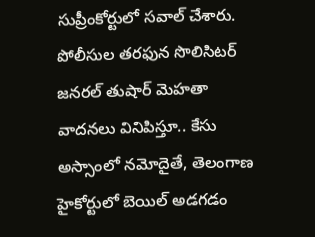సుప్రీంకోర్టులో సవాల్ చేశారు. పోలీసుల తరఫున సొలిసిటర్ జనరల్ తుషార్ మెహతా వాదనలు వినిపిస్తూ.. కేసు అస్సాంలో నమోదైతే, తెలంగాణ హైకోర్టులో బెయిల్ అడగడం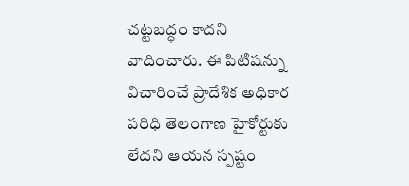చట్టబద్ధం కాదని వాదించారు. ఈ పిటిషన్ను విచారించే ప్రాదేశిక అధికార పరిధి తెలంగాణ హైకోర్టుకు లేదని ఆయన స్పష్టం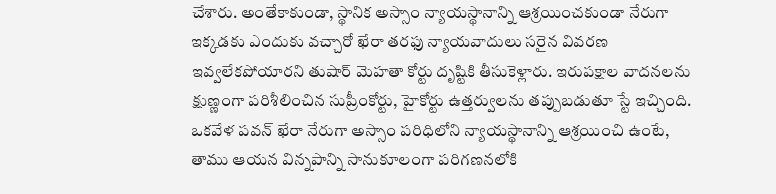చేశారు. అంతేకాకుండా, స్థానిక అస్సాం న్యాయస్థానాన్ని ఆశ్రయించకుండా నేరుగా ఇక్కడకు ఎందుకు వచ్చారో ఖేరా తరఫు న్యాయవాదులు సరైన వివరణ ఇవ్వలేకపోయారని తుషార్ మెహతా కోర్టు దృష్టికి తీసుకెళ్లారు. ఇరుపక్షాల వాదనలను క్షుణ్ణంగా పరిశీలించిన సుప్రీంకోర్టు, హైకోర్టు ఉత్తర్వులను తప్పుబడుతూ స్టే ఇచ్చింది. ఒకవేళ పవన్ ఖేరా నేరుగా అస్సాం పరిధిలోని న్యాయస్థానాన్ని ఆశ్రయించి ఉంటే, తాము ఆయన విన్నపాన్ని సానుకూలంగా పరిగణనలోకి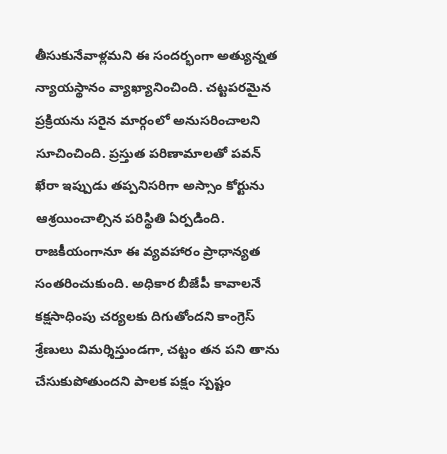తీసుకునేవాళ్లమని ఈ సందర్భంగా అత్యున్నత న్యాయస్థానం వ్యాఖ్యానించింది. చట్టపరమైన ప్రక్రియను సరైన మార్గంలో అనుసరించాలని సూచించింది. ప్రస్తుత పరిణామాలతో పవన్ ఖేరా ఇప్పుడు తప్పనిసరిగా అస్సాం కోర్టును ఆశ్రయించాల్సిన పరిస్థితి ఏర్పడింది. రాజకీయంగానూ ఈ వ్యవహారం ప్రాధాన్యత సంతరించుకుంది. అధికార బీజేపీ కావాలనే కక్షసాధింపు చర్యలకు దిగుతోందని కాంగ్రెస్ శ్రేణులు విమర్శిస్తుండగా, చట్టం తన పని తాను చేసుకుపోతుందని పాలక పక్షం స్పష్టం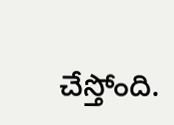చేస్తోంది.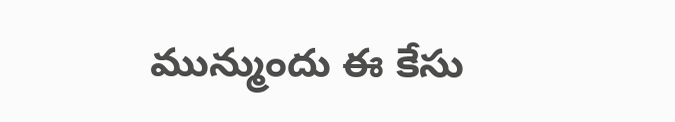మున్ముందు ఈ కేసు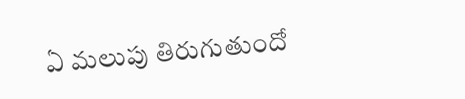ఏ మలుపు తిరుగుతుందో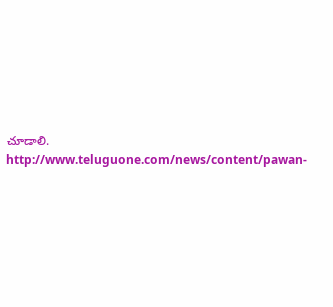చూడాలి.
http://www.teluguone.com/news/content/pawan-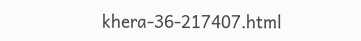khera-36-217407.html